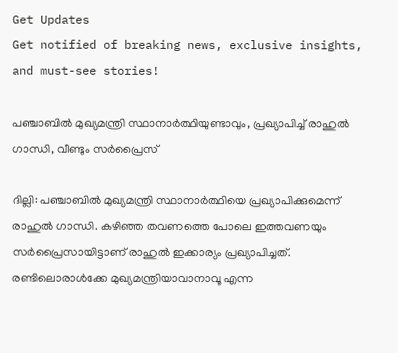Get Updates
Get notified of breaking news, exclusive insights, and must-see stories!

പഞ്ചാബില്‍ മുഖ്യമന്ത്രി സ്ഥാനാര്‍ത്ഥിയുണ്ടാവും, പ്രഖ്യാപിച്ച് രാഹുല്‍ ഗാന്ധി, വീണ്ടും സര്‍പ്രൈസ്

ദില്ലി: പഞ്ചാബില്‍ മുഖ്യമന്ത്രി സ്ഥാനാര്‍ത്ഥിയെ പ്രഖ്യാപിക്കുമെന്ന് രാഹുല്‍ ഗാന്ധി. കഴിഞ്ഞ തവണത്തെ പോലെ ഇത്തവണയും സര്‍പ്രൈസായിട്ടാണ് രാഹുല്‍ ഇക്കാര്യം പ്രഖ്യാപിച്ചത്. രണ്ടിലൊരാള്‍ക്കേ മുഖ്യമന്ത്രിയാവാനാവൂ എന്ന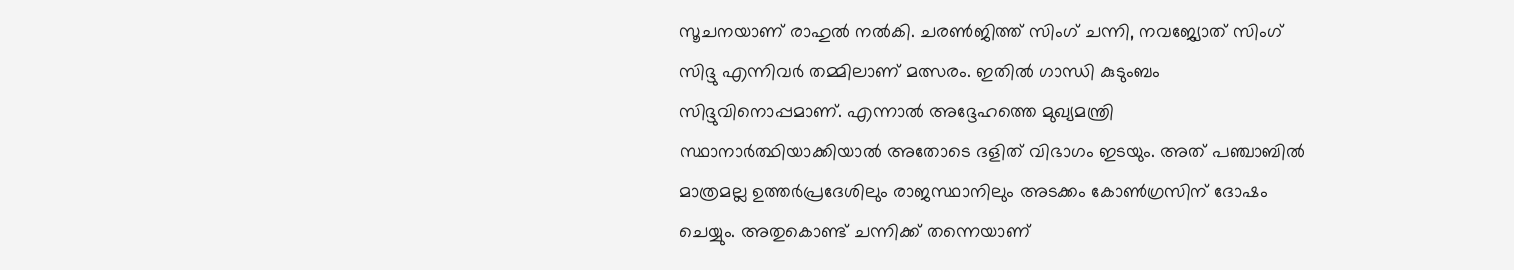സൂചനയാണ് രാഹുല്‍ നല്‍കി. ചരണ്‍ജിത്ത് സിംഗ് ചന്നി, നവജ്യോത് സിംഗ് സിദ്ദു എന്നിവര്‍ തമ്മിലാണ് മത്സരം. ഇതില്‍ ഗാന്ധി കുടുംബം സിദ്ദുവിനൊപ്പമാണ്. എന്നാല്‍ അദ്ദേഹത്തെ മുഖ്യമന്ത്രി സ്ഥാനാര്‍ത്ഥിയാക്കിയാല്‍ അതോടെ ദളിത് വിഭാഗം ഇടയും. അത് പഞ്ചാബില്‍ മാത്രമല്ല ഉത്തര്‍പ്രദേശിലും രാജസ്ഥാനിലും അടക്കം കോണ്‍ഗ്രസിന് ദോഷം ചെയ്യും. അതുകൊണ്ട് ചന്നിക്ക് തന്നെയാണ്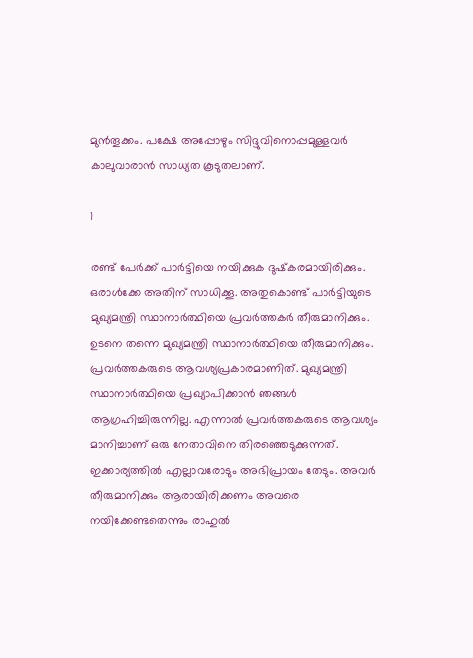മുന്‍തൂക്കം. പക്ഷേ അപ്പോഴും സിദ്ദുവിനൊപ്പമുള്ളവര്‍ കാലുവാരാന്‍ സാധ്യത കൂടുതലാണ്.

1

രണ്ട് പേര്‍ക്ക് പാര്‍ട്ടിയെ നയിക്കുക ദുഷ്‌കരമായിരിക്കും. ഒരാള്‍ക്കേ അതിന് സാധിക്കൂ. അതുകൊണ്ട് പാര്‍ട്ടിയുടെ മുഖ്യമന്ത്രി സ്ഥാനാര്‍ത്ഥിയെ പ്രവര്‍ത്തകര്‍ തീരുമാനിക്കും. ഉടനെ തന്നെ മുഖ്യമന്ത്രി സ്ഥാനാര്‍ത്ഥിയെ തീരുമാനിക്കും. പ്രവര്‍ത്തകരുടെ ആവശ്യപ്രകാരമാണിത്. മുഖ്യമന്ത്രി സ്ഥാനാര്‍ത്ഥിയെ പ്രഖ്യാപിക്കാന്‍ ഞങ്ങള്‍ ആഗ്രഹിച്ചിരുന്നില്ല. എന്നാല്‍ പ്രവര്‍ത്തകരുടെ ആവശ്യം മാനിച്ചാണ് ഒരു നേതാവിനെ തിരഞ്ഞെടുക്കുന്നത്. ഇക്കാര്യത്തില്‍ എല്ലാവരോടും അഭിപ്രായം തേടും. അവര്‍ തീരുമാനിക്കും ആരായിരിക്കണം അവരെ നയിക്കേണ്ടതെന്നും രാഹുല്‍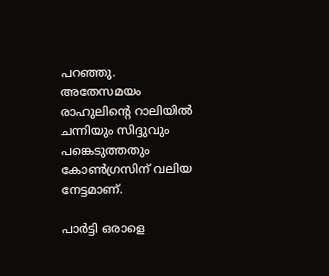പറഞ്ഞു. അതേസമയം രാഹുലിന്റെ റാലിയില്‍ ചന്നിയും സിദ്ദുവും പങ്കെടുത്തതും കോണ്‍ഗ്രസിന് വലിയ നേട്ടമാണ്.

പാര്‍ട്ടി ഒരാളെ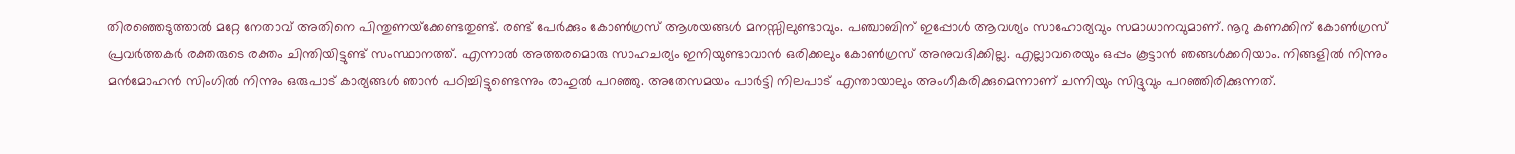തിരഞ്ഞെടുത്താല്‍ മറ്റേ നേതാവ് അതിനെ പിന്തുണയ്‌ക്കേണ്ടതുണ്ട്. രണ്ട് പേര്‍ക്കും കോണ്‍ഗ്രസ് ആശയങ്ങള്‍ മനസ്സിലുണ്ടാവും. പഞ്ചാബിന് ഇപ്പോള്‍ ആവശ്യം സാഹോര്യവും സമാധാനവുമാണ്. നൂറു കണക്കിന് കോണ്‍ഗ്രസ് പ്രവര്‍ത്തകര്‍ രക്തരുടെ രക്തം ചിന്തിയിട്ടുണ്ട് സംസ്ഥാനത്ത്. എന്നാല്‍ അത്തരമൊരു സാഹചര്യം ഇനിയുണ്ടാവാന്‍ ഒരിക്കലും കോണ്‍ഗ്രസ് അനുവദിക്കില്ല. എല്ലാവരെയും ഒപ്പം കൂട്ടാന്‍ ഞങ്ങള്‍ക്കറിയാം. നിങ്ങളില്‍ നിന്നും മന്‍മോഹന്‍ സിംഗില്‍ നിന്നും ഒരുപാട് കാര്യങ്ങള്‍ ഞാന്‍ പഠിച്ചിട്ടുണ്ടെന്നും രാഹുല്‍ പറഞ്ഞു. അതേസമയം പാര്‍ട്ടി നിലപാട് എന്തായാലും അംഗീകരിക്കുമെന്നാണ് ചന്നിയും സിദ്ദുവും പറഞ്ഞിരിക്കുന്നത്.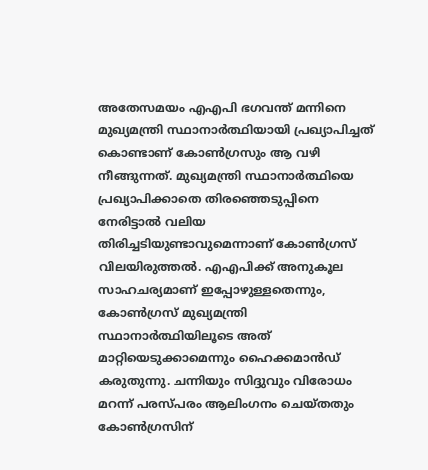അതേസമയം എഎപി ഭഗവന്ത് മന്നിനെ മുഖ്യമന്ത്രി സ്ഥാനാര്‍ത്ഥിയായി പ്രഖ്യാപിച്ചത് കൊണ്ടാണ് കോണ്‍ഗ്രസും ആ വഴി നീങ്ങുന്നത്. മുഖ്യമന്ത്രി സ്ഥാനാര്‍ത്ഥിയെ പ്രഖ്യാപിക്കാതെ തിരഞ്ഞെടുപ്പിനെ നേരിട്ടാല്‍ വലിയ തിരിച്ചടിയുണ്ടാവുമെന്നാണ് കോണ്‍ഗ്രസ് വിലയിരുത്തല്‍. എഎപിക്ക് അനുകൂല സാഹചര്യമാണ് ഇപ്പോഴുള്ളതെന്നും, കോണ്‍ഗ്രസ് മുഖ്യമന്ത്രി സ്ഥാനാര്‍ത്ഥിയിലൂടെ അത് മാറ്റിയെടുക്കാമെന്നും ഹൈക്കമാന്‍ഡ് കരുതുന്നു. ചന്നിയും സിദ്ദുവും വിരോധം മറന്ന് പരസ്പരം ആലിംഗനം ചെയ്തതും കോണ്‍ഗ്രസിന്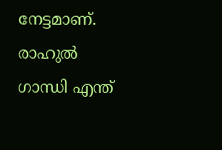നേട്ടമാണ്. രാഹുല്‍ ഗാന്ധി എന്ത്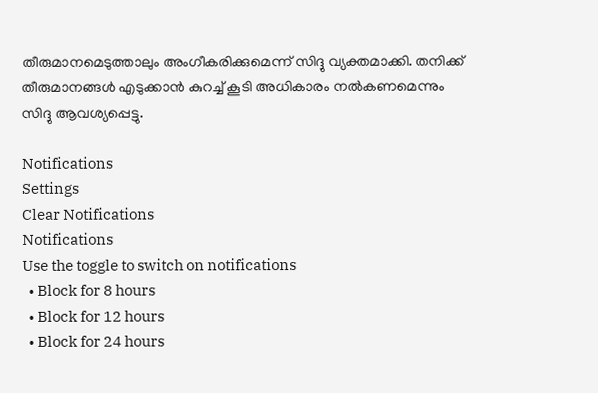തീരുമാനമെടുത്താലും അംഗീകരിക്കുമെന്ന് സിദ്ദു വ്യക്തമാക്കി. തനിക്ക് തീരുമാനങ്ങള്‍ എടുക്കാന്‍ കുറച്ച് കൂടി അധികാരം നല്‍കണമെന്നും സിദ്ദു ആവശ്യപ്പെട്ടു.

Notifications
Settings
Clear Notifications
Notifications
Use the toggle to switch on notifications
  • Block for 8 hours
  • Block for 12 hours
  • Block for 24 hours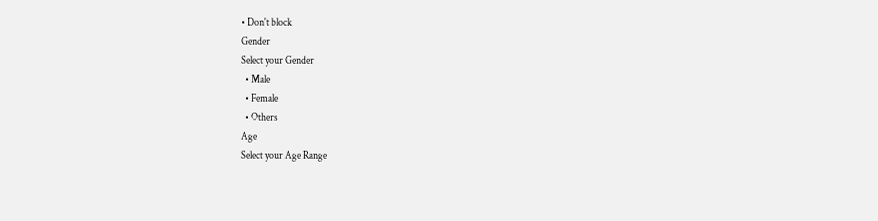• Don't block
Gender
Select your Gender
  • Male
  • Female
  • Others
Age
Select your Age Range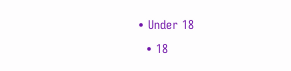• Under 18
  • 18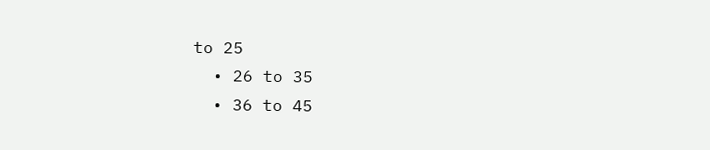to 25
  • 26 to 35
  • 36 to 45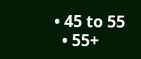• 45 to 55
  • 55+